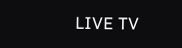LIVE TV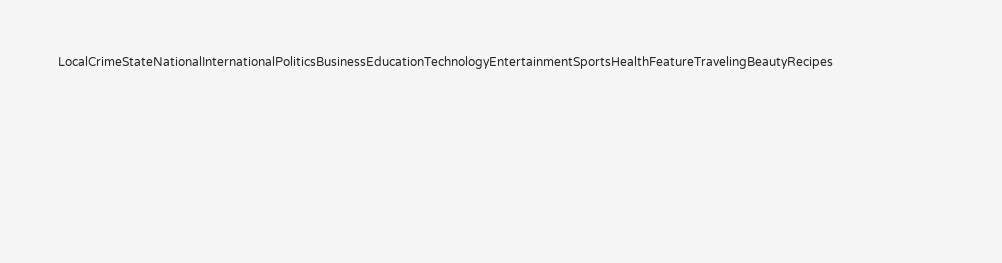LocalCrimeStateNationalInternationalPoliticsBusinessEducationTechnologyEntertainmentSportsHealthFeatureTravelingBeautyRecipes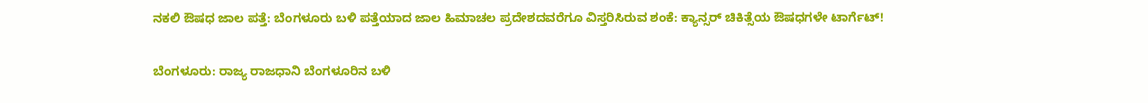ನಕಲಿ ಔಷಧ ಜಾಲ ಪತ್ತೆ: ಬೆಂಗಳೂರು ಬಳಿ ಪತ್ತೆಯಾದ ಜಾಲ ಹಿಮಾಚಲ ಪ್ರದೇಶದವರೆಗೂ ವಿಸ್ತರಿಸಿರುವ ಶಂಕೆ: ಕ್ಯಾನ್ಸರ್ ಚಿಕಿತ್ಸೆಯ ಔಷಧಗಳೇ ಟಾರ್ಗೆಟ್!

ಬೆಂಗಳೂರು: ರಾಜ್ಯ ರಾಜಧಾನಿ ಬೆಂಗಳೂರಿನ ಬಳಿ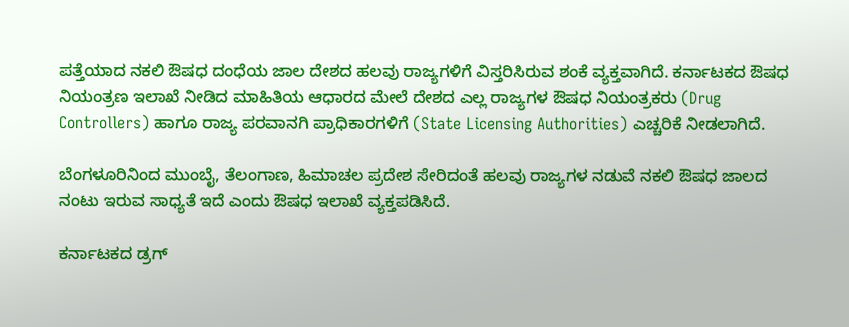ಪತ್ತೆಯಾದ ನಕಲಿ ಔಷಧ ದಂಧೆಯ ಜಾಲ ದೇಶದ ಹಲವು ರಾಜ್ಯಗಳಿಗೆ ವಿಸ್ತರಿಸಿರುವ ಶಂಕೆ ವ್ಯಕ್ತವಾಗಿದೆ. ಕರ್ನಾಟಕದ ಔಷಧ ನಿಯಂತ್ರಣ ಇಲಾಖೆ ನೀಡಿದ ಮಾಹಿತಿಯ ಆಧಾರದ ಮೇಲೆ ದೇಶದ ಎಲ್ಲ ರಾಜ್ಯಗಳ ಔಷಧ ನಿಯಂತ್ರಕರು (Drug Controllers) ಹಾಗೂ ರಾಜ್ಯ ಪರವಾನಗಿ ಪ್ರಾಧಿಕಾರಗಳಿಗೆ (State Licensing Authorities) ಎಚ್ಚರಿಕೆ ನೀಡಲಾಗಿದೆ.

ಬೆಂಗಳೂರಿನಿಂದ ಮುಂಬೈ, ತೆಲಂಗಾಣ, ಹಿಮಾಚಲ ಪ್ರದೇಶ ಸೇರಿದಂತೆ ಹಲವು ರಾಜ್ಯಗಳ ನಡುವೆ ನಕಲಿ ಔಷಧ ಜಾಲದ ನಂಟು ಇರುವ ಸಾಧ್ಯತೆ ಇದೆ ಎಂದು ಔಷಧ ಇಲಾಖೆ ವ್ಯಕ್ತಪಡಿಸಿದೆ.

ಕರ್ನಾಟಕದ ಡ್ರಗ್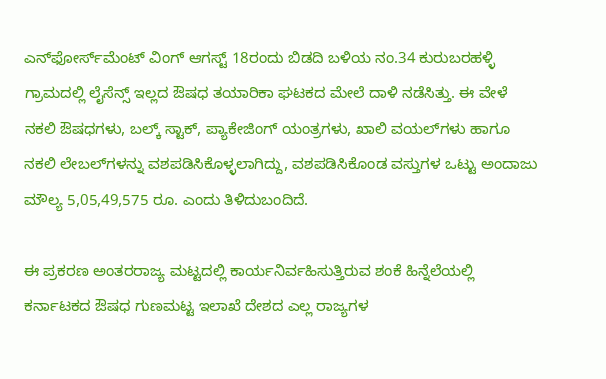ಎನ್‌ಫೋರ್ಸ್‌ಮೆಂಟ್ ವಿಂಗ್ ಆಗಸ್ಟ್ 18ರಂದು ಬಿಡದಿ ಬಳಿಯ ನಂ.34 ಕುರುಬರಹಳ್ಳಿ ಗ್ರಾಮದಲ್ಲಿ ಲೈಸೆನ್ಸ್ ಇಲ್ಲದ ಔಷಧ ತಯಾರಿಕಾ ಘಟಕದ ಮೇಲೆ ದಾಳಿ ನಡೆಸಿತ್ತು. ಈ ವೇಳೆ ನಕಲಿ ಔಷಧಗಳು, ಬಲ್ಕ್ ಸ್ಟಾಕ್, ಪ್ಯಾಕೇಜಿಂಗ್ ಯಂತ್ರಗಳು, ಖಾಲಿ ವಯಲ್‌ಗಳು ಹಾಗೂ ನಕಲಿ ಲೇಬಲ್‌ಗಳನ್ನು ವಶಪಡಿಸಿಕೊಳ್ಳಲಾಗಿದ್ದು, ವಶಪಡಿಸಿಕೊಂಡ ವಸ್ತುಗಳ ಒಟ್ಟು ಅಂದಾಜು ಮೌಲ್ಯ 5,05,49,575 ರೂ. ಎಂದು ತಿಳಿದುಬಂದಿದೆ.

ಈ ಪ್ರಕರಣ ಅಂತರರಾಜ್ಯ ಮಟ್ಟದಲ್ಲಿ ಕಾರ್ಯನಿರ್ವಹಿಸುತ್ತಿರುವ ಶಂಕೆ ಹಿನ್ನೆಲೆಯಲ್ಲಿ ಕರ್ನಾಟಕದ ಔಷಧ ಗುಣಮಟ್ಟ ಇಲಾಖೆ ದೇಶದ ಎಲ್ಲ ರಾಜ್ಯಗಳ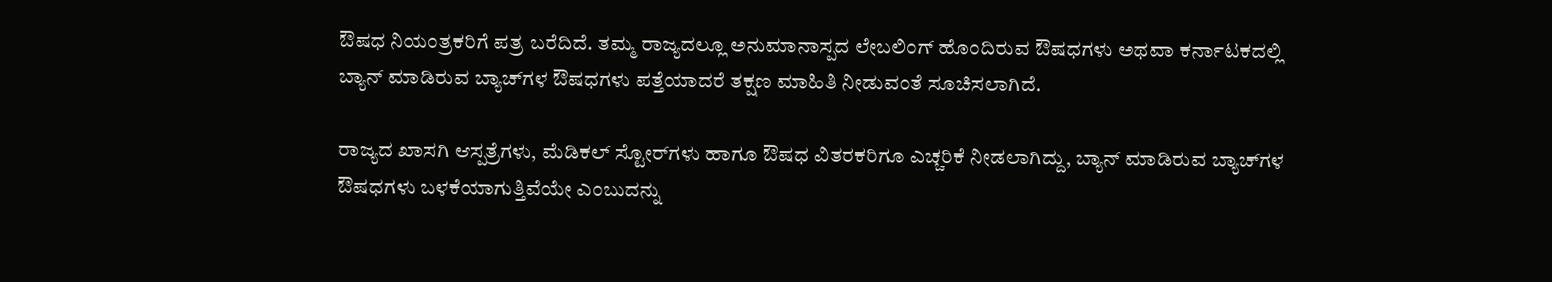ಔಷಧ ನಿಯಂತ್ರಕರಿಗೆ ಪತ್ರ ಬರೆದಿದೆ. ತಮ್ಮ ರಾಜ್ಯದಲ್ಲೂ ಅನುಮಾನಾಸ್ಪದ ಲೇಬಲಿಂಗ್ ಹೊಂದಿರುವ ಔಷಧಗಳು ಅಥವಾ ಕರ್ನಾಟಕದಲ್ಲಿ ಬ್ಯಾನ್ ಮಾಡಿರುವ ಬ್ಯಾಚ್‌ಗಳ ಔಷಧಗಳು ಪತ್ತೆಯಾದರೆ ತಕ್ಷಣ ಮಾಹಿತಿ ನೀಡುವಂತೆ ಸೂಚಿಸಲಾಗಿದೆ.

ರಾಜ್ಯದ ಖಾಸಗಿ ಆಸ್ಪತ್ರೆಗಳು, ಮೆಡಿಕಲ್ ಸ್ಟೋರ್‌ಗಳು ಹಾಗೂ ಔಷಧ ವಿತರಕರಿಗೂ ಎಚ್ಚರಿಕೆ ನೀಡಲಾಗಿದ್ದು, ಬ್ಯಾನ್ ಮಾಡಿರುವ ಬ್ಯಾಚ್‌ಗಳ ಔಷಧಗಳು ಬಳಕೆಯಾಗುತ್ತಿವೆಯೇ ಎಂಬುದನ್ನು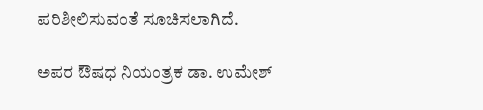ಪರಿಶೀಲಿಸುವಂತೆ ಸೂಚಿಸಲಾಗಿದೆ.

ಅಪರ ಔಷಧ ನಿಯಂತ್ರಕ ಡಾ. ಉಮೇಶ್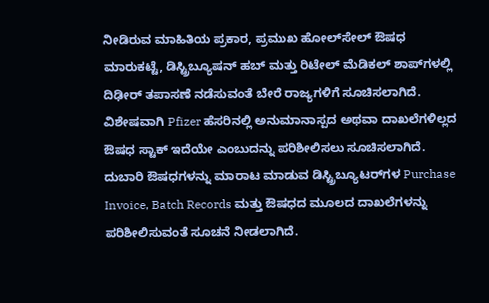ನೀಡಿರುವ ಮಾಹಿತಿಯ ಪ್ರಕಾರ, ಪ್ರಮುಖ ಹೋಲ್‌ಸೇಲ್ ಔಷಧ ಮಾರುಕಟ್ಟೆ, ಡಿಸ್ಟ್ರಿಬ್ಯೂಷನ್ ಹಬ್ ಮತ್ತು ರಿಟೇಲ್ ಮೆಡಿಕಲ್ ಶಾಪ್‌ಗಳಲ್ಲಿ ದಿಢೀರ್ ತಪಾಸಣೆ ನಡೆಸುವಂತೆ ಬೇರೆ ರಾಜ್ಯಗಳಿಗೆ ಸೂಚಿಸಲಾಗಿದೆ. ವಿಶೇಷವಾಗಿ Pfizer ಹೆಸರಿನಲ್ಲಿ ಅನುಮಾನಾಸ್ಪದ ಅಥವಾ ದಾಖಲೆಗಳಿಲ್ಲದ ಔಷಧ ಸ್ಟಾಕ್ ಇದೆಯೇ ಎಂಬುದನ್ನು ಪರಿಶೀಲಿಸಲು ಸೂಚಿಸಲಾಗಿದೆ. ದುಬಾರಿ ಔಷಧಗಳನ್ನು ಮಾರಾಟ ಮಾಡುವ ಡಿಸ್ಟ್ರಿಬ್ಯೂಟರ್‌ಗಳ Purchase Invoice, Batch Records ಮತ್ತು ಔಷಧದ ಮೂಲದ ದಾಖಲೆಗಳನ್ನು ಪರಿಶೀಲಿಸುವಂತೆ ಸೂಚನೆ ನೀಡಲಾಗಿದೆ.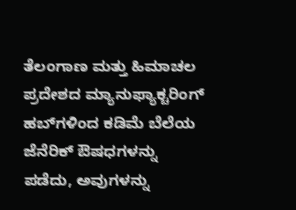ತೆಲಂಗಾಣ ಮತ್ತು ಹಿಮಾಚಲ ಪ್ರದೇಶದ ಮ್ಯಾನುಫ್ಯಾಕ್ಚರಿಂಗ್ ಹಬ್‌ಗಳಿಂದ ಕಡಿಮೆ ಬೆಲೆಯ ಜೆನೆರಿಕ್ ಔಷಧಗಳನ್ನು ಪಡೆದು, ಅವುಗಳನ್ನು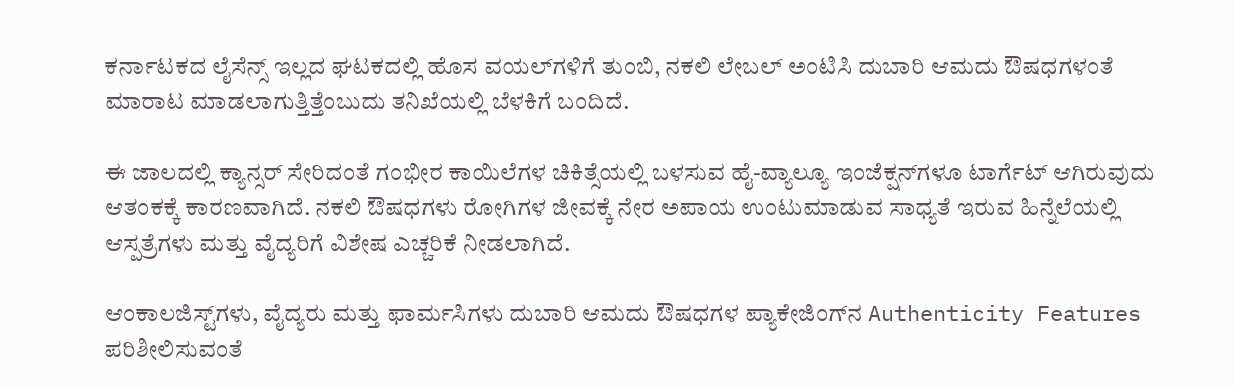ಕರ್ನಾಟಕದ ಲೈಸೆನ್ಸ್ ಇಲ್ಲದ ಘಟಕದಲ್ಲಿ ಹೊಸ ವಯಲ್‌ಗಳಿಗೆ ತುಂಬಿ, ನಕಲಿ ಲೇಬಲ್ ಅಂಟಿಸಿ ದುಬಾರಿ ಆಮದು ಔಷಧಗಳಂತೆ ಮಾರಾಟ ಮಾಡಲಾಗುತ್ತಿತ್ತೆಂಬುದು ತನಿಖೆಯಲ್ಲಿ ಬೆಳಕಿಗೆ ಬಂದಿದೆ.

ಈ ಜಾಲದಲ್ಲಿ ಕ್ಯಾನ್ಸರ್ ಸೇರಿದಂತೆ ಗಂಭೀರ ಕಾಯಿಲೆಗಳ ಚಿಕಿತ್ಸೆಯಲ್ಲಿ ಬಳಸುವ ಹೈ-ವ್ಯಾಲ್ಯೂ ಇಂಜೆಕ್ಷನ್‌ಗಳೂ ಟಾರ್ಗೆಟ್ ಆಗಿರುವುದು ಆತಂಕಕ್ಕೆ ಕಾರಣವಾಗಿದೆ. ನಕಲಿ ಔಷಧಗಳು ರೋಗಿಗಳ ಜೀವಕ್ಕೆ ನೇರ ಅಪಾಯ ಉಂಟುಮಾಡುವ ಸಾಧ್ಯತೆ ಇರುವ ಹಿನ್ನೆಲೆಯಲ್ಲಿ ಆಸ್ಪತ್ರೆಗಳು ಮತ್ತು ವೈದ್ಯರಿಗೆ ವಿಶೇಷ ಎಚ್ಚರಿಕೆ ನೀಡಲಾಗಿದೆ.

ಆಂಕಾಲಜಿಸ್ಟ್‌ಗಳು, ವೈದ್ಯರು ಮತ್ತು ಫಾರ್ಮಸಿಗಳು ದುಬಾರಿ ಆಮದು ಔಷಧಗಳ ಪ್ಯಾಕೇಜಿಂಗ್‌ನ Authenticity Features ಪರಿಶೀಲಿಸುವಂತೆ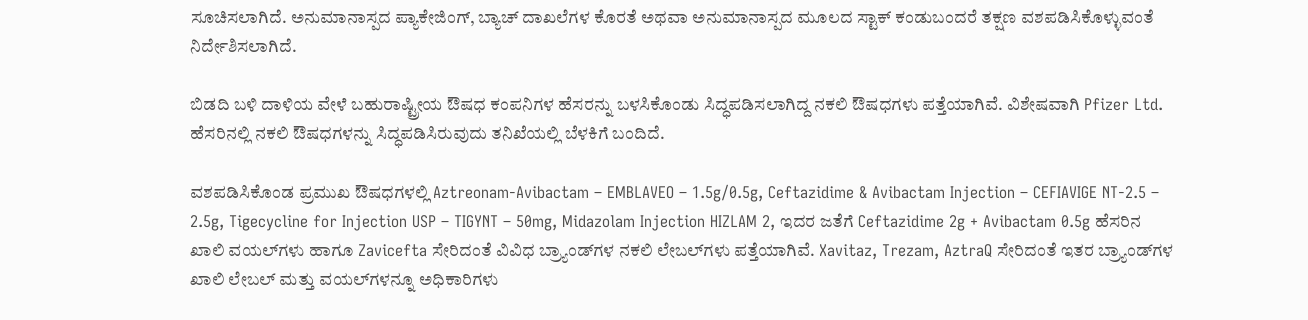ಸೂಚಿಸಲಾಗಿದೆ. ಅನುಮಾನಾಸ್ಪದ ಪ್ಯಾಕೇಜಿಂಗ್, ಬ್ಯಾಚ್ ದಾಖಲೆಗಳ ಕೊರತೆ ಅಥವಾ ಅನುಮಾನಾಸ್ಪದ ಮೂಲದ ಸ್ಟಾಕ್ ಕಂಡುಬಂದರೆ ತಕ್ಷಣ ವಶಪಡಿಸಿಕೊಳ್ಳುವಂತೆ ನಿರ್ದೇಶಿಸಲಾಗಿದೆ.

ಬಿಡದಿ ಬಳಿ ದಾಳಿಯ ವೇಳೆ ಬಹುರಾಷ್ಟ್ರೀಯ ಔಷಧ ಕಂಪನಿಗಳ ಹೆಸರನ್ನು ಬಳಸಿಕೊಂಡು ಸಿದ್ಧಪಡಿಸಲಾಗಿದ್ದ ನಕಲಿ ಔಷಧಗಳು ಪತ್ತೆಯಾಗಿವೆ. ವಿಶೇಷವಾಗಿ Pfizer Ltd. ಹೆಸರಿನಲ್ಲಿ ನಕಲಿ ಔಷಧಗಳನ್ನು ಸಿದ್ಧಪಡಿಸಿರುವುದು ತನಿಖೆಯಲ್ಲಿ ಬೆಳಕಿಗೆ ಬಂದಿದೆ.

ವಶಪಡಿಸಿಕೊಂಡ ಪ್ರಮುಖ ಔಷಧಗಳಲ್ಲಿ Aztreonam-Avibactam – EMBLAVEO – 1.5g/0.5g, Ceftazidime & Avibactam Injection – CEFIAVIGE NT-2.5 – 2.5g, Tigecycline for Injection USP – TIGYNT – 50mg, Midazolam Injection HIZLAM 2, ಇದರ ಜತೆಗೆ Ceftazidime 2g + Avibactam 0.5g ಹೆಸರಿನ ಖಾಲಿ ವಯಲ್‌ಗಳು ಹಾಗೂ Zavicefta ಸೇರಿದಂತೆ ವಿವಿಧ ಬ್ರ್ಯಾಂಡ್‌ಗಳ ನಕಲಿ ಲೇಬಲ್‌ಗಳು ಪತ್ತೆಯಾಗಿವೆ. Xavitaz, Trezam, AztraQ ಸೇರಿದಂತೆ ಇತರ ಬ್ರ್ಯಾಂಡ್‌ಗಳ ಖಾಲಿ ಲೇಬಲ್ ಮತ್ತು ವಯಲ್‌ಗಳನ್ನೂ ಅಧಿಕಾರಿಗಳು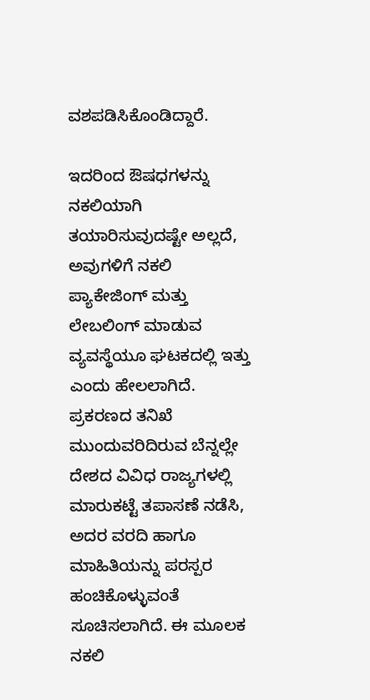ವಶಪಡಿಸಿಕೊಂಡಿದ್ದಾರೆ.

ಇದರಿಂದ ಔಷಧಗಳನ್ನು ನಕಲಿಯಾಗಿ ತಯಾರಿಸುವುದಷ್ಟೇ ಅಲ್ಲದೆ, ಅವುಗಳಿಗೆ ನಕಲಿ ಪ್ಯಾಕೇಜಿಂಗ್ ಮತ್ತು ಲೇಬಲಿಂಗ್ ಮಾಡುವ ವ್ಯವಸ್ಥೆಯೂ ಘಟಕದಲ್ಲಿ ಇತ್ತು ಎಂದು ಹೇಲಲಾಗಿದೆ. ಪ್ರಕರಣದ ತನಿಖೆ ಮುಂದುವರಿದಿರುವ ಬೆನ್ನಲ್ಲೇ ದೇಶದ ವಿವಿಧ ರಾಜ್ಯಗಳಲ್ಲಿ ಮಾರುಕಟ್ಟೆ ತಪಾಸಣೆ ನಡೆಸಿ, ಅದರ ವರದಿ ಹಾಗೂ ಮಾಹಿತಿಯನ್ನು ಪರಸ್ಪರ ಹಂಚಿಕೊಳ್ಳುವಂತೆ ಸೂಚಿಸಲಾಗಿದೆ. ಈ ಮೂಲಕ ನಕಲಿ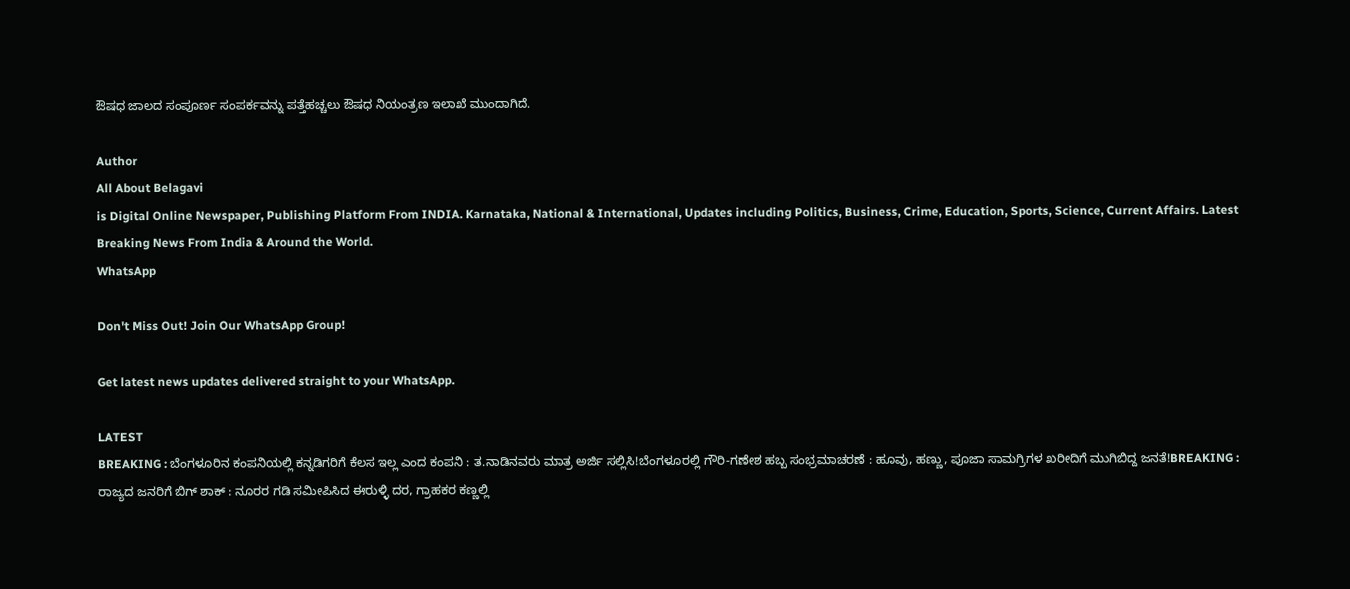ಔಷಧ ಜಾಲದ ಸಂಪೂರ್ಣ ಸಂಪರ್ಕವನ್ನು ಪತ್ತೆಹಚ್ಚಲು ಔಷಧ ನಿಯಂತ್ರಣ ಇಲಾಖೆ ಮುಂದಾಗಿದೆ.

Author
All About Belagavi
is Digital Online Newspaper, Publishing Platform From INDIA. Karnataka, National & International, Updates including Politics, Business, Crime, Education, Sports, Science, Current Affairs. Latest Breaking News From India & Around the World.
WhatsApp

Don't Miss Out! Join Our WhatsApp Group!

Get latest news updates delivered straight to your WhatsApp.

LATEST
BREAKING : ಬೆಂಗಳೂರಿನ ಕಂಪನಿಯಲ್ಲಿ ಕನ್ನಡಿಗರಿಗೆ ಕೆಲಸ ಇಲ್ಲ ಎಂದ ಕಂಪನಿ : ತ.ನಾಡಿನವರು ಮಾತ್ರ ಅರ್ಜಿ ಸಲ್ಲಿಸಿ!ಬೆಂಗಳೂರಲ್ಲಿ ಗೌರಿ-ಗಣೇಶ ಹಬ್ಬ ಸಂಭ್ರಮಾಚರಣೆ : ಹೂವು, ಹಣ್ಣು, ಪೂಜಾ ಸಾಮಗ್ರಿಗಳ ಖರೀದಿಗೆ ಮುಗಿಬಿದ್ದ ಜನತೆ!BREAKING : ರಾಜ್ಯದ ಜನರಿಗೆ ಬಿಗ್ ಶಾಕ್ : ನೂರರ ಗಡಿ ಸಮೀಪಿಸಿದ ಈರುಳ್ಳಿ ದರ, ಗ್ರಾಹಕರ ಕಣ್ಣಲ್ಲಿ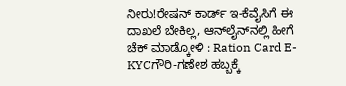ನೀರು!ರೇಷನ್‌ ಕಾರ್ಡ್‌ ಇ-ಕೆವೈಸಿಗೆ ಈ ದಾಖಲೆ ಬೇಕಿಲ್ಲ, ಆನ್‌ಲೈನ್‌ನಲ್ಲಿ ಹೀಗೆ ಚೆಕ್‌ ಮಾಡ್ಕೋಳಿ : Ration Card E-KYCಗೌರಿ-ಗಣೇಶ ಹಬ್ಬಕ್ಕೆ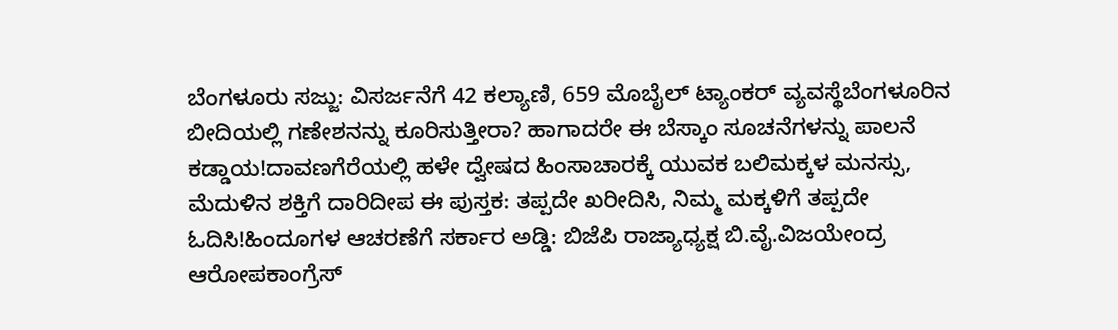ಬೆಂಗಳೂರು ಸಜ್ಜು: ವಿಸರ್ಜನೆಗೆ 42 ಕಲ್ಯಾಣಿ, 659 ಮೊಬೈಲ್ ಟ್ಯಾಂಕರ್ ವ್ಯವಸ್ಥೆಬೆಂಗಳೂರಿನ ಬೀದಿಯಲ್ಲಿ ಗಣೇಶನನ್ನು ಕೂರಿಸುತ್ತೀರಾ? ಹಾಗಾದರೇ ಈ ಬೆಸ್ಕಾಂ ಸೂಚನೆಗಳನ್ನು ಪಾಲನೆ ಕಡ್ಡಾಯ!ದಾವಣಗೆರೆಯಲ್ಲಿ ಹಳೇ ದ್ವೇಷದ ಹಿಂಸಾಚಾರಕ್ಕೆ ಯುವಕ ಬಲಿಮಕ್ಕಳ ಮನಸ್ಸು, ಮೆದುಳಿನ ಶಕ್ತಿಗೆ ದಾರಿದೀಪ ಈ ಪುಸ್ತಕ: ತಪ್ಪದೇ ಖರೀದಿಸಿ, ನಿಮ್ಮ ಮಕ್ಕಳಿಗೆ ತಪ್ಪದೇ ಓದಿಸಿ!ಹಿಂದೂಗಳ ಆಚರಣೆಗೆ ಸರ್ಕಾರ ಅಡ್ಡಿ: ಬಿಜೆಪಿ ರಾಜ್ಯಾಧ್ಯಕ್ಷ ಬಿ.ವೈ.ವಿಜಯೇಂದ್ರ ಆರೋಪಕಾಂಗ್ರೆಸ್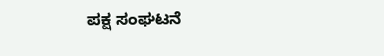ಪಕ್ಷ ಸಂಘಟನೆ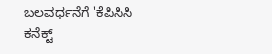ಬಲವರ್ಧನೆಗೆ 'ಕೆಪಿಸಿಸಿ ಕನೆಕ್ಟ್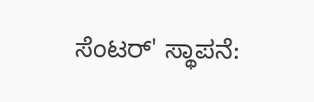ಸೆಂಟರ್' ಸ್ಥಾಪನೆ: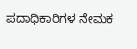ಪದಾಧಿಕಾರಿಗಳ ನೇಮಕ